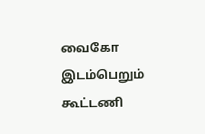வைகோ இடம்பெறும் கூட்டணி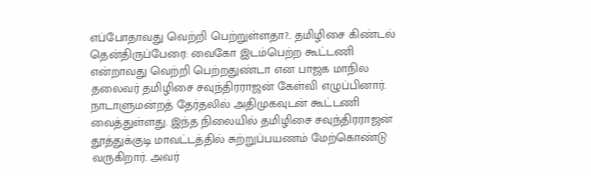எப்போதாவது வெற்றி பெற்றுள்ளதா?.. தமிழிசை கிண்டல்
தென்திருப்பேரை: வைகோ இடம்பெற்ற கூட்டணி என்றாவது வெற்றி பெற்றதுண்டா என பாஜக மாநில தலைவர் தமிழிசை சவுந்திரராஜன் கேள்வி எழுப்பினார்.
நாடாளுமன்றத் தேர்தலில் அதிமுகவுடன் கூட்டணி வைத்துள்ளது. இந்த நிலையில் தமிழிசை சவுந்திரராஜன் தூத்துக்குடி மாவட்டத்தில் சுற்றுப்பயணம் மேற்கொண்டு வருகிறார். அவர்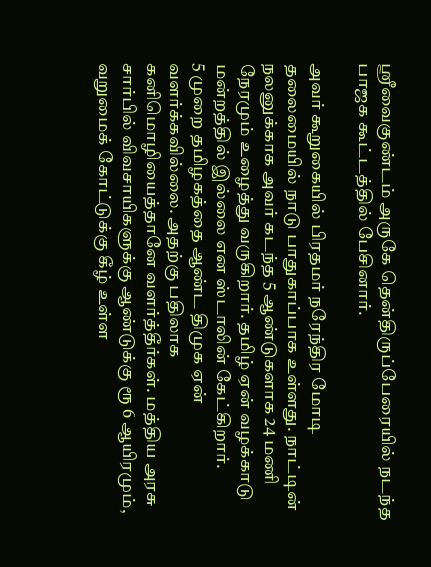ஸ்ரீவைகுண்டம் அருகே தென்திருப்பேரையில் நடந்த பாஜக கூட்டத்தில் பேசினார்.

அவர் கூறுகையில் பிரதமர் நரேந்திர மோடி தலைமையில் நாடு பாதுகாப்பாக உள்ளது. நாட்டின் நலனுக்காக அவர் கடந்த 5 ஆண்டுகளாக 24 மணி நேரமும் உழைத்து வருகிறார். தமிழ் ஏன் வழக்காடு மன்றத்தில் இல்லை என ஸ்டாலின் கேட்கிறார்.
5 முறை தமிழகத்தை ஆண்ட திமுக ஏன் வளர்க்கவில்லை. அதற்கு பதிலாக கனிமொழியைத்தானே வளர்த்தீர்கள். மத்திய அரசு சார்பில் விவசாயிகளுக்கு ஆண்டுக்கு ரூ 6 ஆயிரமும், வறுமைக் கோட்டுக்கு கீழ் உள்ள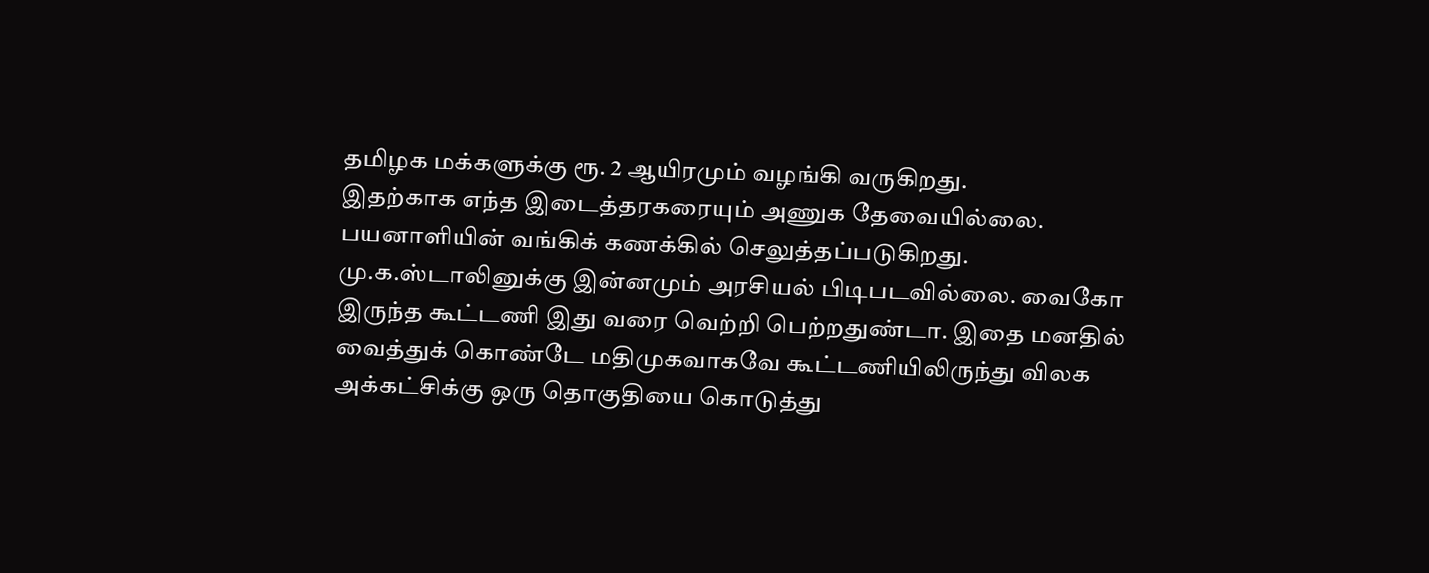தமிழக மக்களுக்கு ரூ. 2 ஆயிரமும் வழங்கி வருகிறது.
இதற்காக எந்த இடைத்தரகரையும் அணுக தேவையில்லை. பயனாளியின் வங்கிக் கணக்கில் செலுத்தப்படுகிறது. மு.க.ஸ்டாலினுக்கு இன்னமும் அரசியல் பிடிபடவில்லை. வைகோ இருந்த கூட்டணி இது வரை வெற்றி பெற்றதுண்டா. இதை மனதில் வைத்துக் கொண்டே மதிமுகவாகவே கூட்டணியிலிருந்து விலக அக்கட்சிக்கு ஒரு தொகுதியை கொடுத்து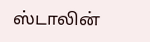ஸ்டாலின்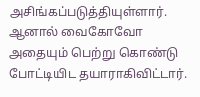அசிங்கப்படுத்தியுள்ளார்.
ஆனால் வைகோவோ அதையும் பெற்று கொண்டு போட்டியிட தயாராகிவிட்டார்.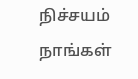நிச்சயம் நாங்கள்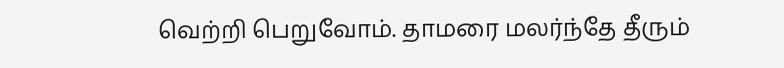வெற்றி பெறுவோம். தாமரை மலர்ந்தே தீரும்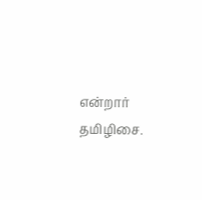என்றார் தமிழிசை.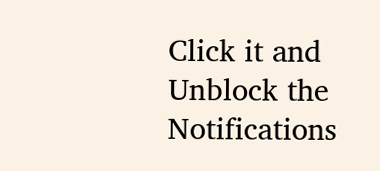Click it and Unblock the Notifications